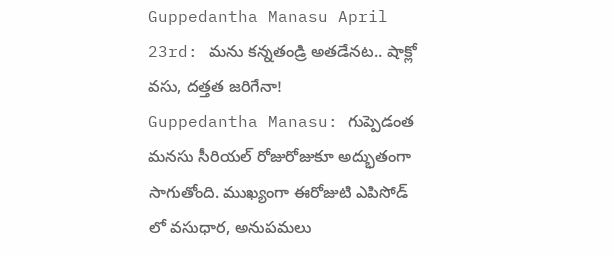Guppedantha Manasu April 23rd: మను కన్నతండ్రి అతడేనట.. షాక్లో వసు, దత్తత జరిగేనా!
Guppedantha Manasu: గుప్పెడంత మనసు సీరియల్ రోజురోజుకూ అద్భుతంగా సాగుతోంది. ముఖ్యంగా ఈరోజుటి ఎపిసోడ్ లో వసుధార, అనుపమలు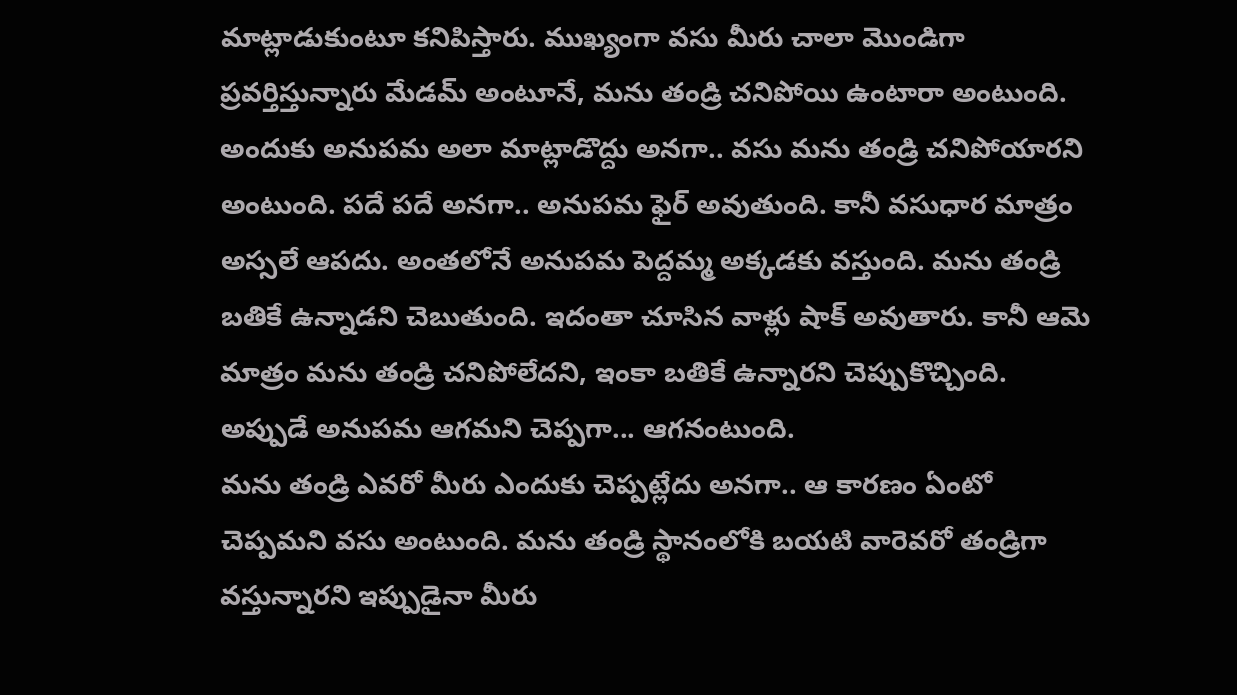మాట్లాడుకుంటూ కనిపిస్తారు. ముఖ్యంగా వసు మీరు చాలా మొండిగా ప్రవర్తిస్తున్నారు మేడమ్ అంటూనే, మను తండ్రి చనిపోయి ఉంటారా అంటుంది. అందుకు అనుపమ అలా మాట్లాడొద్దు అనగా.. వసు మను తండ్రి చనిపోయారని అంటుంది. పదే పదే అనగా.. అనుపమ ఫైర్ అవుతుంది. కానీ వసుధార మాత్రం అస్సలే ఆపదు. అంతలోనే అనుపమ పెద్దమ్మ అక్కడకు వస్తుంది. మను తండ్రి బతికే ఉన్నాడని చెబుతుంది. ఇదంతా చూసిన వాళ్లు షాక్ అవుతారు. కానీ ఆమె మాత్రం మను తండ్రి చనిపోలేదని, ఇంకా బతికే ఉన్నారని చెప్పుకొచ్చింది. అప్పుడే అనుపమ ఆగమని చెప్పగా... ఆగనంటుంది.
మను తండ్రి ఎవరో మీరు ఎందుకు చెప్పట్లేదు అనగా.. ఆ కారణం ఏంటో చెప్పమని వసు అంటుంది. మను తండ్రి స్థానంలోకి బయటి వారెవరో తండ్రిగా వస్తున్నారని ఇప్పుడైనా మీరు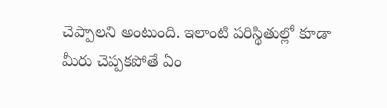చెప్పాలని అంటుంది. ఇలాంటి పరిస్థితుల్లో కూడా మీరు చెప్పకపోతే ఏం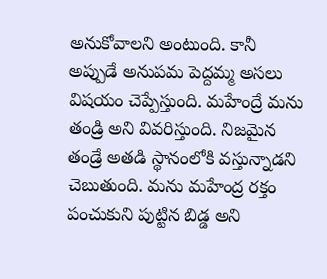అనుకోవాలని అంటుంది. కానీ అప్పుడే అనుపమ పెద్దమ్మ అసలు విషయం చెప్పేస్తుంది. మహేంద్రే మను తండ్రి అని వివరిస్తుంది. నిజమైన తండ్రే అతడి స్థానంలోకి వస్తున్నాడని చెబుతుంది. మను మహేంద్ర రక్తం పంచుకుని పుట్టిన బిడ్డ అని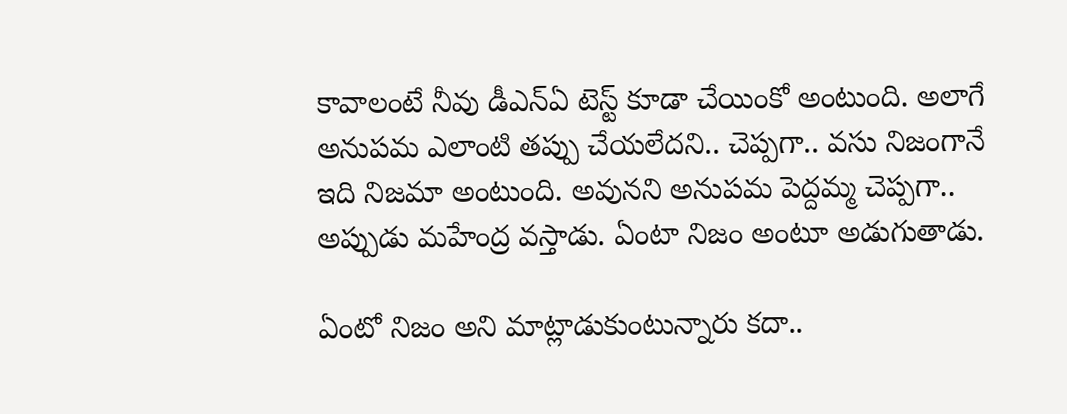కావాలంటే నీవు డీఎన్ఏ టెస్ట్ కూడా చేయింకో అంటుంది. అలాగే అనుపమ ఎలాంటి తప్పు చేయలేదని.. చెప్పగా.. వసు నిజంగానే ఇది నిజమా అంటుంది. అవునని అనుపమ పెద్దమ్మ చెప్పగా.. అప్పుడు మహేంద్ర వస్తాడు. ఏంటా నిజం అంటూ అడుగుతాడు.

ఏంటో నిజం అని మాట్లాడుకుంటున్నారు కదా..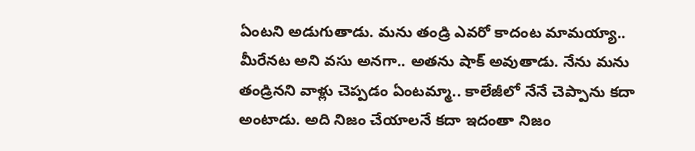ఏంటని అడుగుతాడు. మను తండ్రి ఎవరో కాదంట మామయ్యా.. మీరేనట అని వసు అనగా.. అతను షాక్ అవుతాడు. నేను మను తండ్రినని వాళ్లు చెప్పడం ఏంటమ్మా.. కాలేజీలో నేనే చెప్పాను కదా అంటాడు. అది నిజం చేయాలనే కదా ఇదంతా నిజం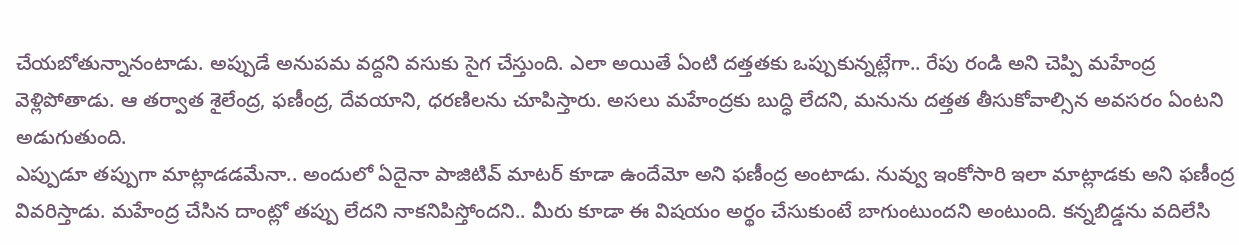చేయబోతున్నానంటాడు. అప్పుడే అనుపమ వద్దని వసుకు సైగ చేస్తుంది. ఎలా అయితే ఏంటి దత్తతకు ఒప్పుకున్నట్లేగా.. రేపు రండి అని చెప్పి మహేంద్ర వెళ్లిపోతాడు. ఆ తర్వాత శైలేంద్ర, ఫణీంద్ర, దేవయాని, ధరణిలను చూపిస్తారు. అసలు మహేంద్రకు బుద్ధి లేదని, మనును దత్తత తీసుకోవాల్సిన అవసరం ఏంటని అడుగుతుంది.
ఎప్పుడూ తప్పుగా మాట్లాడడమేనా.. అందులో ఏదైనా పాజిటివ్ మాటర్ కూడా ఉందేమో అని ఫణీంద్ర అంటాడు. నువ్వు ఇంకోసారి ఇలా మాట్లాడకు అని ఫణీంద్ర వివరిస్తాడు. మహేంద్ర చేసిన దాంట్లో తప్పు లేదని నాకనిపిస్తోందని.. మీరు కూడా ఈ విషయం అర్థం చేసుకుంటే బాగుంటుందని అంటుంది. కన్నబిడ్డను వదిలేసి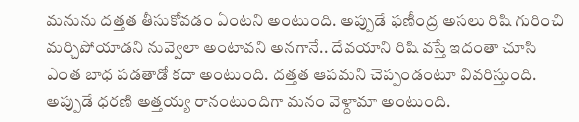మనును దత్తత తీసుకోవడం ఏంటని అంటుంది. అప్పుడే ఫణీంద్ర అసలు రిషి గురించి మర్చిపోయాడని నువ్వెలా అంటావని అనగానే.. దేవయాని రిషి వస్తే ఇదంతా చూసి ఎంత బాధ పడతాడో కదా అంటుంది. దత్తత ఆపమని చెప్పండంటూ వివరిస్తుంది. అప్పుడే ధరణి అత్తయ్య రానంటుందిగా మనం వెళ్దామా అంటుంది.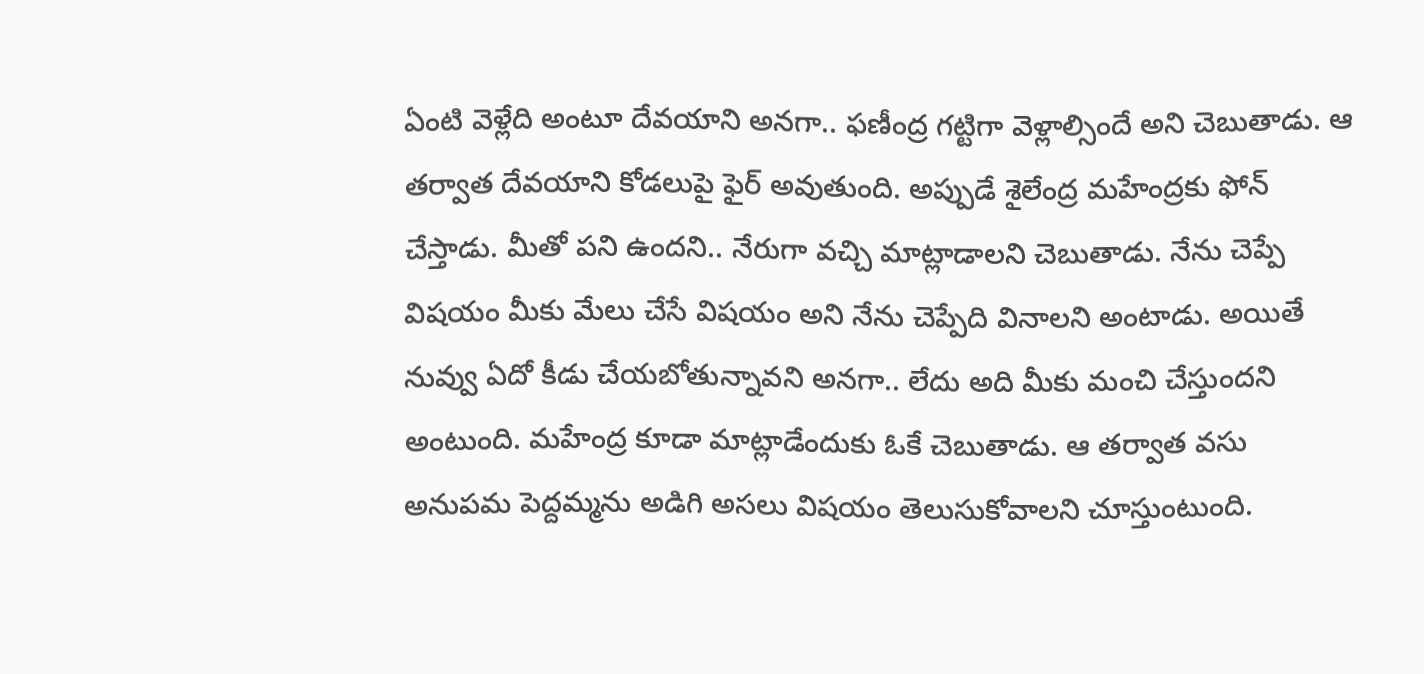ఏంటి వెళ్లేది అంటూ దేవయాని అనగా.. ఫణీంద్ర గట్టిగా వెళ్లాల్సిందే అని చెబుతాడు. ఆ తర్వాత దేవయాని కోడలుపై ఫైర్ అవుతుంది. అప్పుడే శైలేంద్ర మహేంద్రకు ఫోన్ చేస్తాడు. మీతో పని ఉందని.. నేరుగా వచ్చి మాట్లాడాలని చెబుతాడు. నేను చెప్పే విషయం మీకు మేలు చేసే విషయం అని నేను చెప్పేది వినాలని అంటాడు. అయితే నువ్వు ఏదో కీడు చేయబోతున్నావని అనగా.. లేదు అది మీకు మంచి చేస్తుందని అంటుంది. మహేంద్ర కూడా మాట్లాడేందుకు ఓకే చెబుతాడు. ఆ తర్వాత వసు అనుపమ పెద్దమ్మను అడిగి అసలు విషయం తెలుసుకోవాలని చూస్తుంటుంది.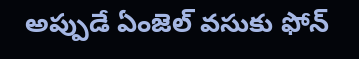అప్పుడే ఏంజెల్ వసుకు ఫోన్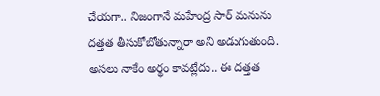చేయగా.. నిజంగానే మహేంద్ర సార్ మనును దత్తత తీసుకోబోతున్నారా అని అడుగుతుంది. అసలు నాకేం అర్థం కావట్లేదు.. ఈ దత్తత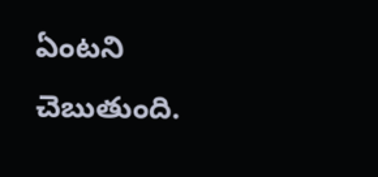ఏంటని చెబుతుంది.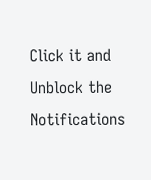Click it and Unblock the Notifications